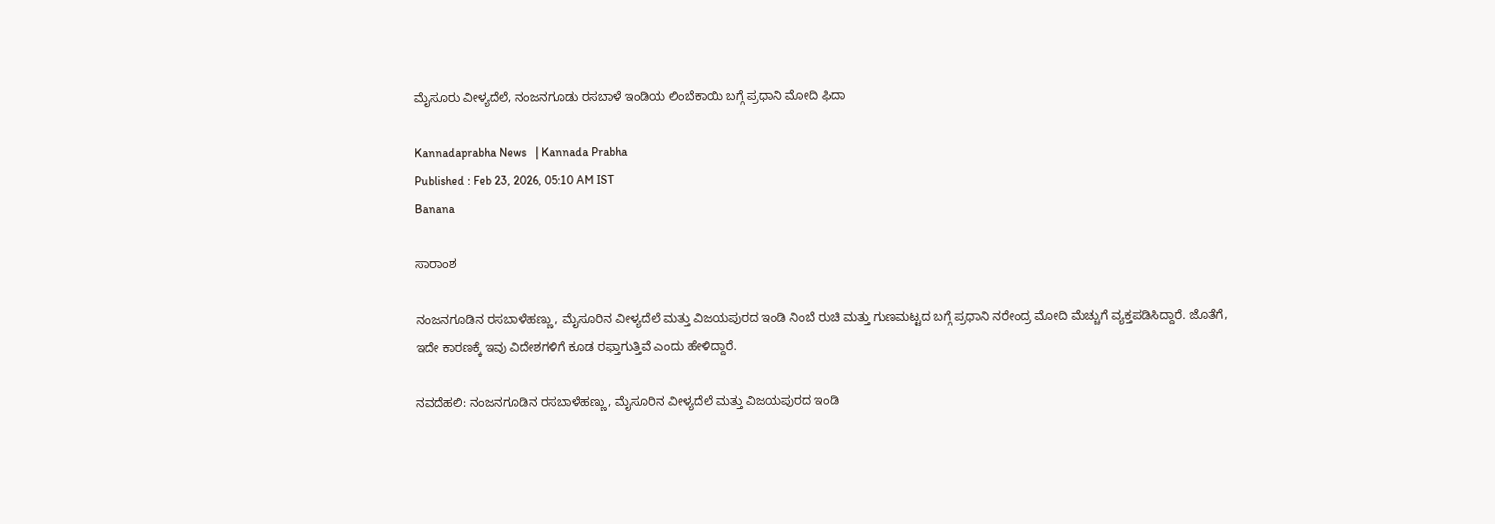ಮೈಸೂರು ವೀಳ್ಯದೆಲೆ, ನಂಜನಗೂಡು ರಸಬಾಳೆ ಇಂಡಿಯ ಲಿಂಬೆಕಾಯಿ ಬಗ್ಗೆ ಪ್ರಧಾನಿ ಮೋದಿ ಫಿದಾ

Kannadaprabha News   | Kannada Prabha
Published : Feb 23, 2026, 05:10 AM IST
Banana

ಸಾರಾಂಶ

ನಂಜನಗೂಡಿನ ರಸಬಾಳೆಹಣ್ಣು, ಮೈಸೂರಿನ ವೀಳ್ಯದೆಲೆ ಮತ್ತು ವಿಜಯಪುರದ ಇಂಡಿ ನಿಂಬೆ ರುಚಿ ಮತ್ತು ಗುಣಮಟ್ಟದ ಬಗ್ಗೆ ಪ್ರಧಾನಿ ನರೇಂದ್ರ ಮೋದಿ ಮೆಚ್ಚುಗೆ ವ್ಯಕ್ತಪಡಿಸಿದ್ದಾರೆ. ಜೊತೆಗೆ, ಇದೇ ಕಾರಣಕ್ಕೆ ಇವು ವಿದೇಶಗಳಿಗೆ ಕೂಡ ರಫ್ತಾಗುತ್ತಿವೆ ಎಂದು ಹೇಳಿದ್ದಾರೆ.

ನವದೆಹಲಿ: ನಂಜನಗೂಡಿನ ರಸಬಾಳೆಹಣ್ಣು, ಮೈಸೂರಿನ ವೀಳ್ಯದೆಲೆ ಮತ್ತು ವಿಜಯಪುರದ ಇಂಡಿ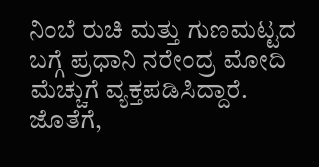ನಿಂಬೆ ರುಚಿ ಮತ್ತು ಗುಣಮಟ್ಟದ ಬಗ್ಗೆ ಪ್ರಧಾನಿ ನರೇಂದ್ರ ಮೋದಿ ಮೆಚ್ಚುಗೆ ವ್ಯಕ್ತಪಡಿಸಿದ್ದಾರೆ. ಜೊತೆಗೆ,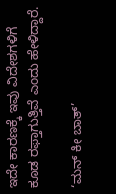ಇದೇ ಕಾರಣಕ್ಕೆ ಇವು ವಿದೇಶಗಳಿಗೆ ಕೂಡ ರಫ್ತಾಗುತ್ತಿವೆ ಎಂದು ಹೇಳಿದ್ದಾರೆ.

‘ಮನ್‌ ಕೀ ಬಾತ್‌’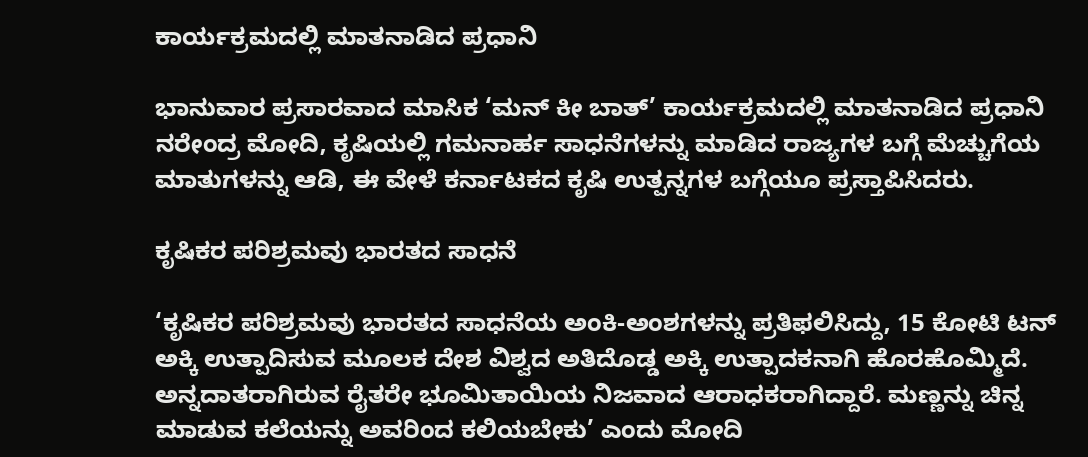ಕಾರ್ಯಕ್ರಮದಲ್ಲಿ ಮಾತನಾಡಿದ ಪ್ರಧಾನಿ

ಭಾನುವಾರ ಪ್ರಸಾರವಾದ ಮಾಸಿಕ ‘ಮನ್‌ ಕೀ ಬಾತ್‌’ ಕಾರ್ಯಕ್ರಮದಲ್ಲಿ ಮಾತನಾಡಿದ ಪ್ರಧಾನಿ ನರೇಂದ್ರ ಮೋದಿ, ಕೃಷಿಯಲ್ಲಿ ಗಮನಾರ್ಹ ಸಾಧನೆಗಳನ್ನು ಮಾಡಿದ ರಾಜ್ಯಗಳ ಬಗ್ಗೆ ಮೆಚ್ಚುಗೆಯ ಮಾತುಗಳನ್ನು ಆಡಿ, ಈ ವೇಳೆ ಕರ್ನಾಟಕದ ಕೃಷಿ ಉತ್ಪನ್ನಗಳ ಬಗ್ಗೆಯೂ ಪ್ರಸ್ತಾಪಿಸಿದರು.

ಕೃಷಿಕರ ಪರಿಶ್ರಮವು ಭಾರತದ ಸಾಧನೆ

‘ಕೃಷಿಕರ ಪರಿಶ್ರಮವು ಭಾರತದ ಸಾಧನೆಯ ಅಂಕಿ-ಅಂಶಗಳನ್ನು ಪ್ರತಿಫಲಿಸಿದ್ದು, 15 ಕೋಟಿ ಟನ್‌ ಅಕ್ಕಿ ಉತ್ಪಾದಿಸುವ ಮೂಲಕ ದೇಶ ವಿಶ್ವದ ಅತಿದೊಡ್ಡ ಅಕ್ಕಿ ಉತ್ಪಾದಕನಾಗಿ ಹೊರಹೊಮ್ಮಿದೆ. ಅನ್ನದಾತರಾಗಿರುವ ರೈತರೇ ಭೂಮಿತಾಯಿಯ ನಿಜವಾದ ಆರಾಧಕರಾಗಿದ್ದಾರೆ. ಮಣ್ಣನ್ನು ಚಿನ್ನ ಮಾಡುವ ಕಲೆಯನ್ನು ಅವರಿಂದ ಕಲಿಯಬೇಕು’ ಎಂದು ಮೋದಿ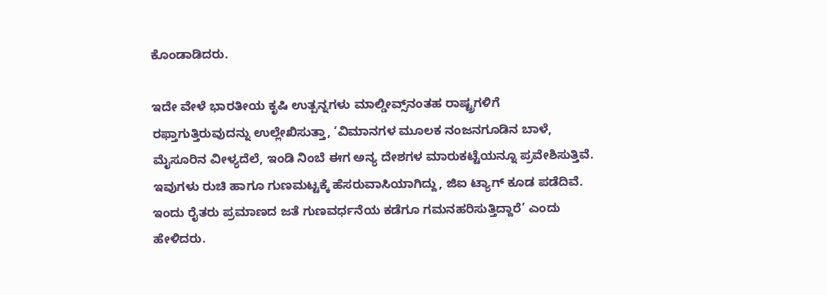ಕೊಂಡಾಡಿದರು.

ಇದೇ ವೇಳೆ ಭಾರತೀಯ ಕೃಷಿ ಉತ್ಪನ್ನಗಳು ಮಾಲ್ಡೀವ್ಸ್‌ನಂತಹ ರಾಷ್ಟ್ರಗಳಿಗೆ ರಫ್ತಾಗುತ್ತಿರುವುದನ್ನು ಉಲ್ಲೇಖಿಸುತ್ತಾ, ‘ವಿಮಾನಗಳ ಮೂಲಕ ನಂಜನಗೂಡಿನ ಬಾಳೆ, ಮೈಸೂರಿನ ವೀಳ್ಯದೆಲೆ, ಇಂಡಿ ನಿಂಬೆ ಈಗ ಅನ್ಯ ದೇಶಗಳ ಮಾರುಕಟ್ಟೆಯನ್ನೂ ಪ್ರವೇಶಿಸುತ್ತಿವೆ. ಇವುಗಳು ರುಚಿ ಹಾಗೂ ಗುಣಮಟ್ಟಕ್ಕೆ ಹೆಸರುವಾಸಿಯಾಗಿದ್ದು, ಜಿಐ ಟ್ಯಾಗ್‌ ಕೂಡ ಪಡೆದಿವೆ. ಇಂದು ರೈತರು ಪ್ರಮಾಣದ ಜತೆ ಗುಣವರ್ಧನೆಯ ಕಡೆಗೂ ಗಮನಹರಿಸುತ್ತಿದ್ದಾರೆ’ ಎಂದು ಹೇಳಿದರು.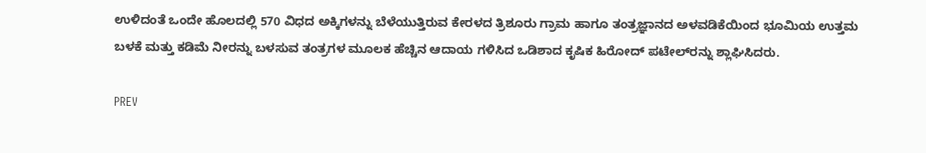ಉಳಿದಂತೆ ಒಂದೇ ಹೊಲದಲ್ಲಿ 570 ವಿಧದ ಅಕ್ಕಿಗಳನ್ನು ಬೆಳೆಯುತ್ತಿರುವ ಕೇರಳದ ತ್ರಿಶೂರು ಗ್ರಾಮ ಹಾಗೂ ತಂತ್ರಜ್ಞಾನದ ಅಳವಡಿಕೆಯಿಂದ ಭೂಮಿಯ ಉತ್ತಮ ಬಳಕೆ ಮತ್ತು ಕಡಿಮೆ ನೀರನ್ನು ಬಳಸುವ ತಂತ್ರಗಳ ಮೂಲಕ ಹೆಚ್ಚಿನ ಆದಾಯ ಗಳಿಸಿದ ಒಡಿಶಾದ ಕೃಷಿಕ ಹಿರೋದ್‌ ಪಟೇಲ್‌ರನ್ನು ಶ್ಲಾಘಿಸಿದರು.

PREV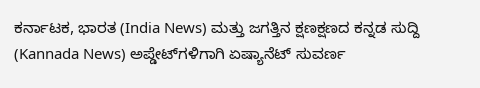ಕರ್ನಾಟಕ, ಭಾರತ (India News) ಮತ್ತು ಜಗತ್ತಿನ ಕ್ಷಣಕ್ಷಣದ ಕನ್ನಡ ಸುದ್ದಿ (Kannada News) ಅಪ್ಡೇಟ್‌ಗಳಿಗಾಗಿ ಏಷ್ಯಾನೆಟ್ ಸುವರ್ಣ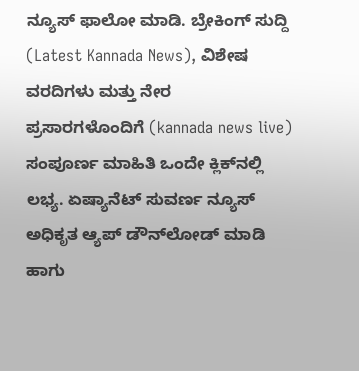ನ್ಯೂಸ್‌ ಫಾಲೋ ಮಾಡಿ. ಬ್ರೇಕಿಂಗ್ ಸುದ್ದಿ (Latest Kannada News), ವಿಶೇಷ ವರದಿಗಳು ಮತ್ತು ನೇರ ಪ್ರಸಾರಗಳೊಂದಿಗೆ (kannada news live) ಸಂಪೂರ್ಣ ಮಾಹಿತಿ ಒಂದೇ ಕ್ಲಿಕ್‌ನಲ್ಲಿ ಲಭ್ಯ. ಏಷ್ಯಾನೆಟ್ ಸುವರ್ಣ ನ್ಯೂಸ್ ಅಧಿಕೃತ ಆ್ಯಪ್ ಡೌನ್‌ಲೋಡ್ ಮಾಡಿ ಹಾಗು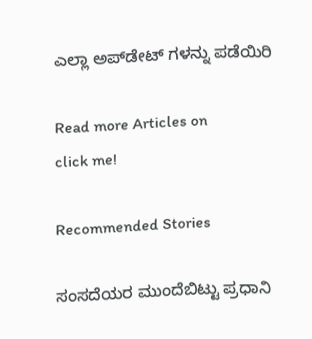ಎಲ್ಲಾ ಅಪ್‌ಡೇಟ್ ಗಳನ್ನು ಪಡೆಯಿರಿ

Read more Articles on
click me!

Recommended Stories

ಸಂಸದೆಯರ ಮುಂದೆಬಿಟ್ಟು ಪ್ರಧಾನಿ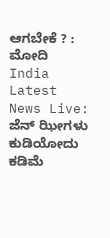ಆಗಬೇಕೆ ? : ಮೋದಿ
India Latest News Live: ಜೆನ್‌ ಝೀಗಳು ಕುಡಿಯೋದು ಕಡಿಮೆ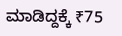ಮಾಡಿದ್ದಕ್ಕೆ ₹75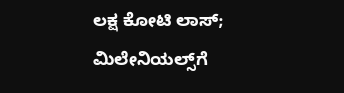ಲಕ್ಷ ಕೋಟಿ ಲಾಸ್‌; ಮಿಲೇನಿಯಲ್ಸ್‌ಗೆ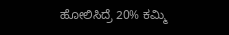ಹೋಲಿಸಿದ್ರೆ 20% ಕಮ್ಮಿ